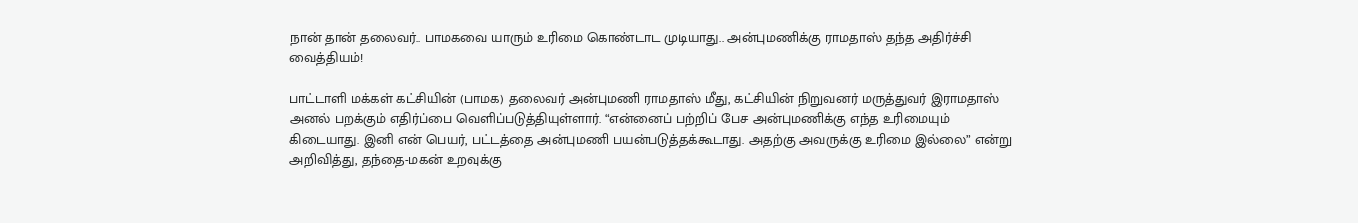நான் தான் தலைவர்.. பாமகவை யாரும் உரிமை கொண்டாட முடியாது.. அன்புமணிக்கு ராமதாஸ் தந்த அதிர்ச்சி வைத்தியம்!

பாட்டாளி மக்கள் கட்சியின் (பாமக) தலைவர் அன்புமணி ராமதாஸ் மீது, கட்சியின் நிறுவனர் மருத்துவர் இராமதாஸ் அனல் பறக்கும் எதிர்ப்பை வெளிப்படுத்தியுள்ளார். “என்னைப் பற்றிப் பேச அன்புமணிக்கு எந்த உரிமையும் கிடையாது. இனி என் பெயர், பட்டத்தை அன்புமணி பயன்படுத்தக்கூடாது. அதற்கு அவருக்கு உரிமை இல்லை” என்று அறிவித்து, தந்தை-மகன் உறவுக்கு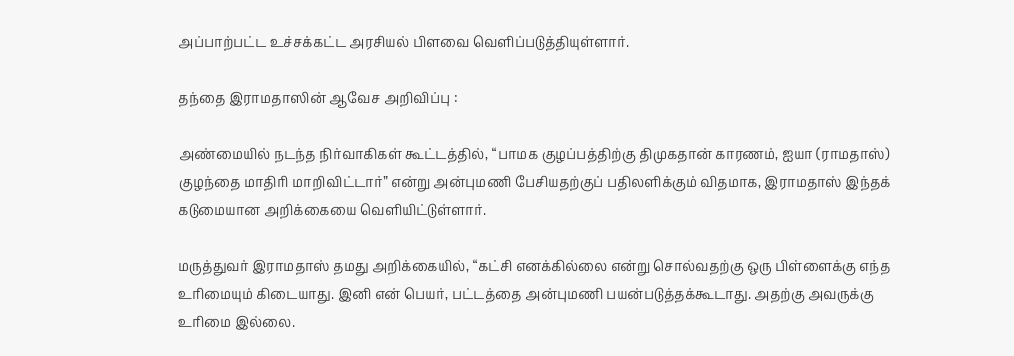அப்பாற்பட்ட உச்சக்கட்ட அரசியல் பிளவை வெளிப்படுத்தியுள்ளார்.

தந்தை இராமதாஸின் ஆவேச அறிவிப்பு :

அண்மையில் நடந்த நிர்வாகிகள் கூட்டத்தில், “பாமக குழப்பத்திற்கு திமுகதான் காரணம், ஐயா (ராமதாஸ்) குழந்தை மாதிரி மாறிவிட்டார்” என்று அன்புமணி பேசியதற்குப் பதிலளிக்கும் விதமாக, இராமதாஸ் இந்தக் கடுமையான அறிக்கையை வெளியிட்டுள்ளார்.

மருத்துவர் இராமதாஸ் தமது அறிக்கையில், “கட்சி எனக்கில்லை என்று சொல்வதற்கு ஒரு பிள்ளைக்கு எந்த உரிமையும் கிடையாது. இனி என் பெயர், பட்டத்தை அன்புமணி பயன்படுத்தக்கூடாது. அதற்கு அவருக்கு உரிமை இல்லை.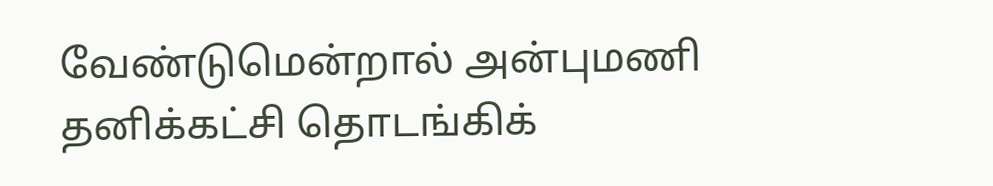வேண்டுமென்றால் அன்புமணி தனிக்கட்சி தொடங்கிக்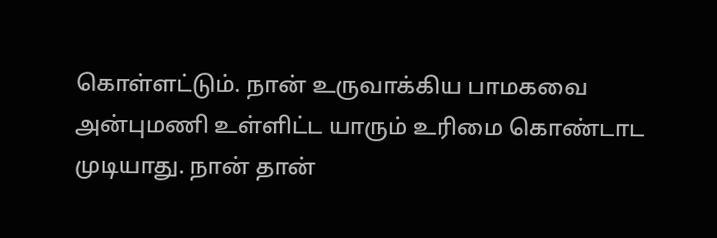கொள்ளட்டும். நான் உருவாக்கிய பாமகவை அன்புமணி உள்ளிட்ட யாரும் உரிமை கொண்டாட முடியாது. நான் தான்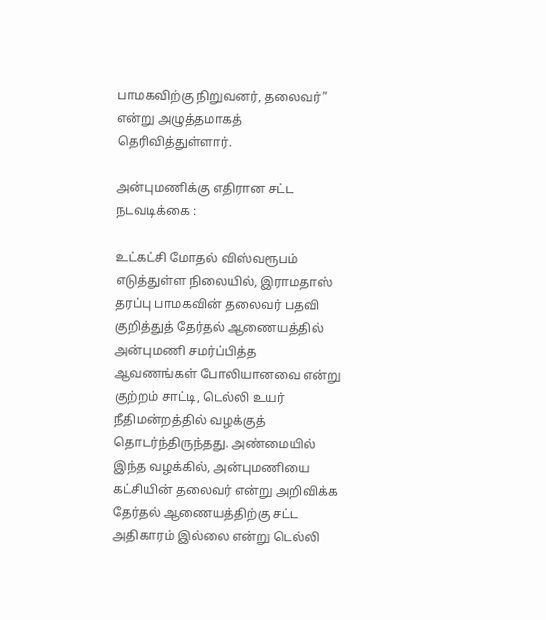பாமகவிற்கு நிறுவனர், தலைவர்” என்று அழுத்தமாகத் தெரிவித்துள்ளார்.

அன்புமணிக்கு எதிரான சட்ட நடவடிக்கை :

உட்கட்சி மோதல் விஸ்வரூபம் எடுத்துள்ள நிலையில், இராமதாஸ் தரப்பு பாமகவின் தலைவர் பதவி குறித்துத் தேர்தல் ஆணையத்தில் அன்புமணி சமர்ப்பித்த ஆவணங்கள் போலியானவை என்று குற்றம் சாட்டி, டெல்லி உயர் நீதிமன்றத்தில் வழக்குத் தொடர்ந்திருந்தது. அண்மையில் இந்த வழக்கில், அன்புமணியை கட்சியின் தலைவர் என்று அறிவிக்க தேர்தல் ஆணையத்திற்கு சட்ட அதிகாரம் இல்லை என்று டெல்லி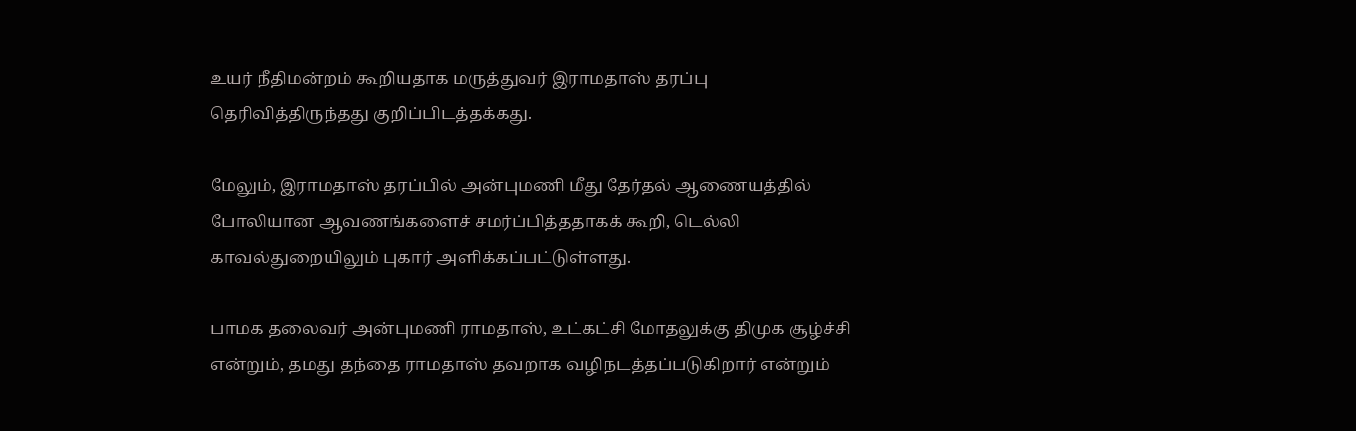உயர் நீதிமன்றம் கூறியதாக மருத்துவர் இராமதாஸ் தரப்பு தெரிவித்திருந்தது குறிப்பிடத்தக்கது.

மேலும், இராமதாஸ் தரப்பில் அன்புமணி மீது தேர்தல் ஆணையத்தில் போலியான ஆவணங்களைச் சமர்ப்பித்ததாகக் கூறி, டெல்லி காவல்துறையிலும் புகார் அளிக்கப்பட்டுள்ளது.

பாமக தலைவர் அன்புமணி ராமதாஸ், உட்கட்சி மோதலுக்கு திமுக சூழ்ச்சி என்றும், தமது தந்தை ராமதாஸ் தவறாக வழிநடத்தப்படுகிறார் என்றும்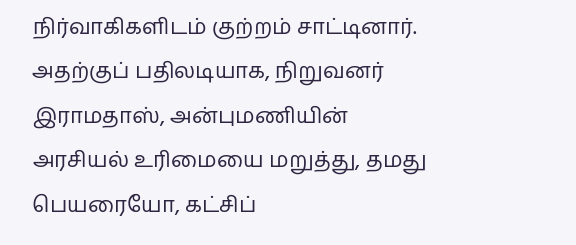நிர்வாகிகளிடம் குற்றம் சாட்டினார். அதற்குப் பதிலடியாக, நிறுவனர் இராமதாஸ், அன்புமணியின் அரசியல் உரிமையை மறுத்து, தமது பெயரையோ, கட்சிப்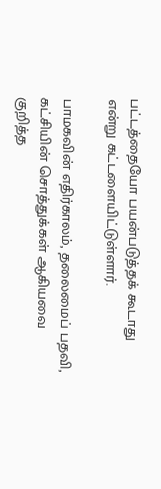பட்டத்தையோ பயன்படுத்தக் கூடாது என்று கட்டளையிட்டுள்ளார்.

பாமகவின் எதிர்காலம், தலைமைப் பதவி, கட்சியின் சொத்துக்கள் ஆகியவை குறித்த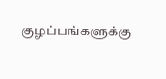குழப்பங்களுக்கு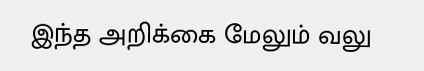இந்த அறிக்கை மேலும் வலு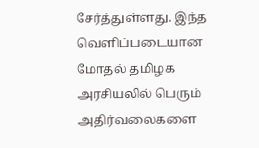சேர்த்துள்ளது. இந்த வெளிப்படையான மோதல் தமிழக அரசியலில் பெரும் அதிர்வலைகளை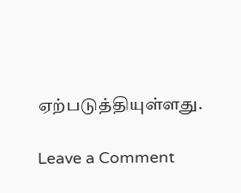ஏற்படுத்தியுள்ளது.

Leave a Comment